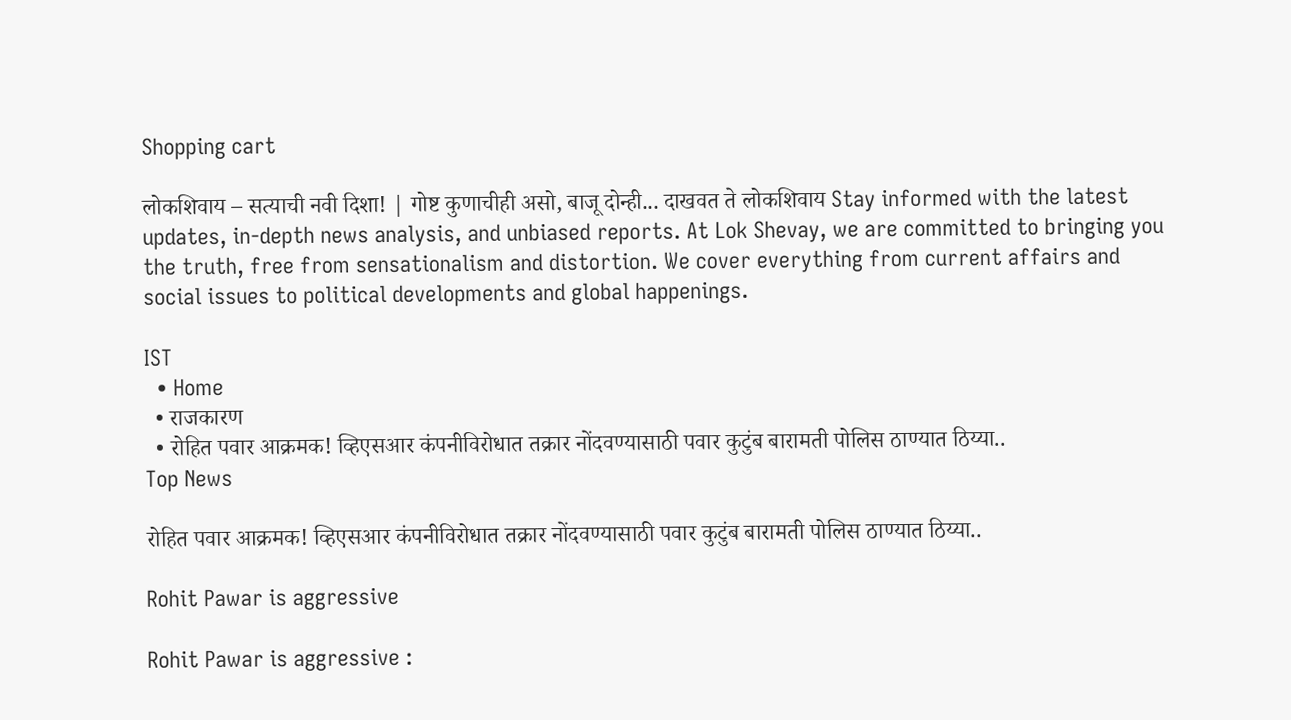Shopping cart

लोकशिवाय – सत्याची नवी दिशा! | गोष्ट कुणाचीही असो, बाजू दोन्ही... दाखवत ते लोकशिवाय Stay informed with the latest updates, in-depth news analysis, and unbiased reports. At Lok Shevay, we are committed to bringing you the truth, free from sensationalism and distortion. We cover everything from current affairs and social issues to political developments and global happenings.

IST
  • Home
  • राजकारण
  • रोहित पवार आक्रमक! व्हिएसआर कंपनीविरोधात तक्रार नोंदवण्यासाठी पवार कुटुंब बारामती पोलिस ठाण्यात ठिय्या..
Top News

रोहित पवार आक्रमक! व्हिएसआर कंपनीविरोधात तक्रार नोंदवण्यासाठी पवार कुटुंब बारामती पोलिस ठाण्यात ठिय्या..

Rohit Pawar is aggressive

Rohit Pawar is aggressive :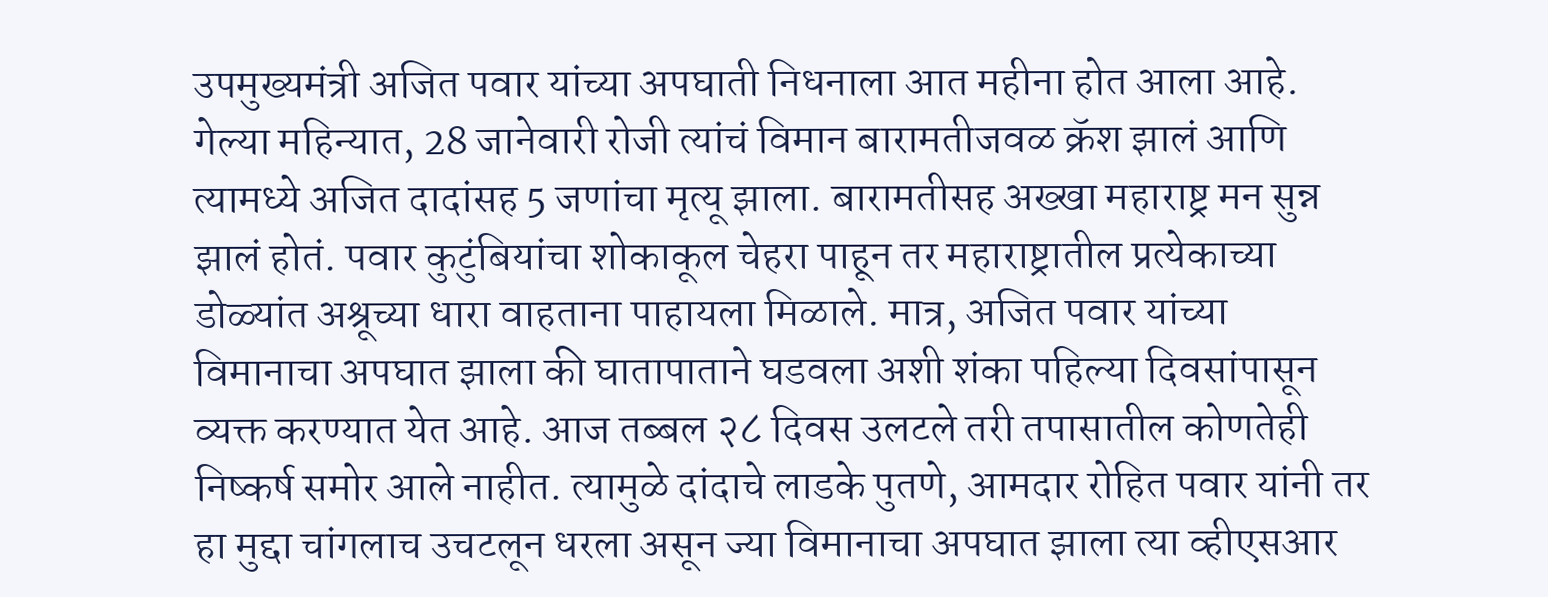उपमुख्यमंत्री अजित पवार यांच्या अपघाती निधनाला आत महीना होत आला आहे. गेल्या महिन्यात, 28 जानेवारी रोजी त्यांचं विमान बारामतीजवळ क्रॅश झालं आणि त्यामध्ये अजित दादांसह 5 जणांचा मृत्यू झाला. बारामतीसह अख्खा महाराष्ट्र मन सुन्न झालं होतं. पवार कुटुंबियांचा शोकाकूल चेहरा पाहून तर महाराष्ट्रातील प्रत्येकाच्या डोळ्यांत अश्रूच्या धारा वाहताना पाहायला मिळाले. मात्र, अजित पवार यांच्या विमानाचा अपघात झाला की घातापाताने घडवला अशी शंका पहिल्या दिवसांपासून व्यक्त करण्यात येत आहे. आज तब्बल २८ दिवस उलटले तरी तपासातील कोणतेही निष्कर्ष समोर आले नाहीत. त्यामुळे दांदाचे लाडके पुतणे, आमदार रोहित पवार यांनी तर हा मुद्दा चांगलाच उचटलून धरला असून ज्या विमानाचा अपघात झाला त्या व्हीएसआर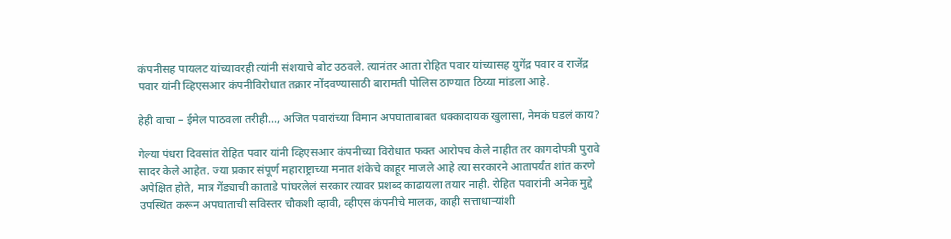कंपनीसह पायलट यांच्यावरही त्यांनी संशयाचे बोट उठवले. त्यानंतर आता रोहित पवार यांच्यासह युगेंद्र पवार व राजेंद्र पवार यांनी व्हिएसआर कंपनीविरोधात तक्रार नोंदवण्यासाठी बारामती पोलिस ठाण्यात ठिय्या मांडला आहे.

हेही वाचा – ईमेल पाठवला तरीही…, अजित पवारांच्या विमान अपघाताबाबत धक्कादायक खुलासा, नेमकं घडलं काय?

गेल्या पंधरा दिवसांत रोहित पवार यांनी व्हिएसआर कंपनीच्या विरोधात फक्त आरोपच केले नाहीत तर कागदोपत्री पुरावे सादर केले आहेत. ज्या प्रकार संपूर्ण महाराष्ट्राच्या मनात शंकेचे काहूर माजले आहे त्या सरकारने आतापर्यंत शांत करणे अपेक्षित होते, मात्र गेंड्याची काताडे पांघरलेलं सरकार त्यावर प्रशब्द काढायला तयार नाही. रोहित पवारांनी अनेक मुद्दे उपस्थित करून अपघाताची सविस्तर चौकशी व्हावी, व्हीएस कंपनीचे मालक, काही सत्ताधाऱ्यांशी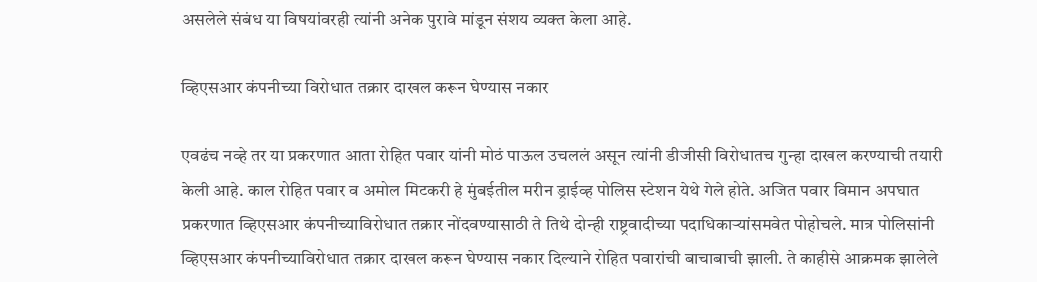असलेले संबंध या विषयांवरही त्यांनी अनेक पुरावे मांडून संशय व्यक्त केला आहे.

व्हिएसआर कंपनीच्या विरोधात तक्रार दाखल करून घेण्यास नकार

एवढंच नव्हे तर या प्रकरणात आता रोहित पवार यांनी मोठं पाऊल उचललं असून त्यांनी डीजीसी विरोधातच गुन्हा दाखल करण्याची तयारी केली आहे. काल रोहित पवार व अमोल मिटकरी हे मुंबईतील मरीन ड्राईव्ह पोलिस स्टेशन येथे गेले होते. अजित पवार विमान अपघात प्रकरणात व्हिएसआर कंपनीच्याविरोधात तक्रार नोंदवण्यासाठी ते तिथे दोन्ही राष्ट्रवादीच्या पदाधिकाऱ्यांसमवेत पोहोचले. मात्र पोलिसांनी व्हिएसआर कंपनीच्याविरोधात तक्रार दाखल करून घेण्यास नकार दिल्याने रोहित पवारांची बाचाबाची झाली. ते काहीसे आक्रमक झालेले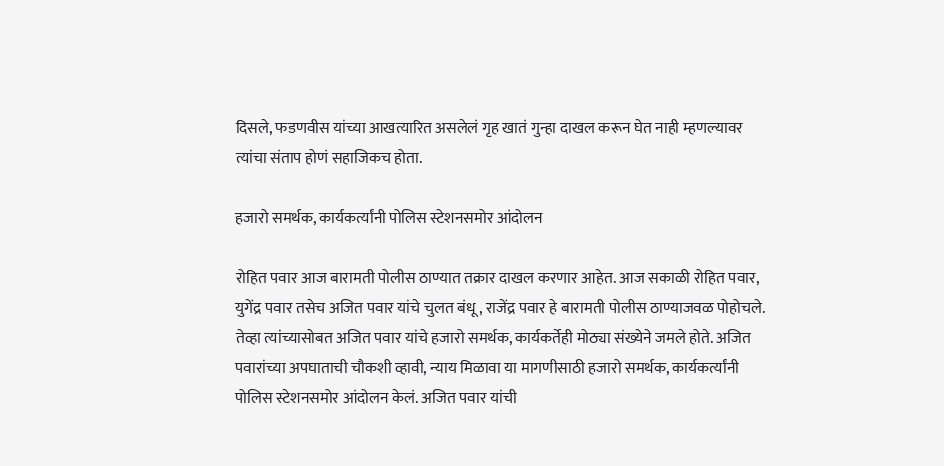दिसले, फडणवीस यांच्या आखत्यारित असलेलं गृह खातं गुन्हा दाखल करून घेत नाही म्हणल्यावर त्यांचा संताप होणं सहाजिकच होता.

हजारो समर्थक, कार्यकर्त्यांनी पोलिस स्टेशनसमोर आंदोलन

रोहित पवार आज बारामती पोलीस ठाण्यात तक्रार दाखल करणार आहेत. आज सकाळी रोहित पवार, युगेंद्र पवार तसेच अजित पवार यांचे चुलत बंधू, राजेंद्र पवार हे बारामती पोलीस ठाण्याजवळ पोहोचले. तेव्हा त्यांच्यासोबत अजित पवार यांचे हजारो समर्थक, कार्यकर्तेही मोठ्या संख्येने जमले होते. अजित पवारांच्या अपघाताची चौकशी व्हावी, न्याय मिळावा या मागणीसाठी हजारो समर्थक, कार्यकर्त्यांनी पोलिस स्टेशनसमोर आंदोलन केलं. अजित पवार यांची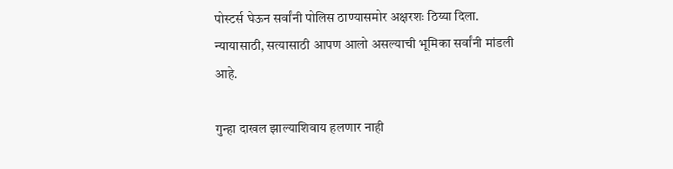पोस्टर्स घेऊन सर्वांनी पोलिस ठाण्यासमोर अक्षरशः ठिय्या दिला. न्यायासाठी, सत्यासाठी आपण आलो असल्याची भूमिका सर्वांनी मांडली आहे.

गुन्हा दाखल झाल्याशिवाय हलणार नाही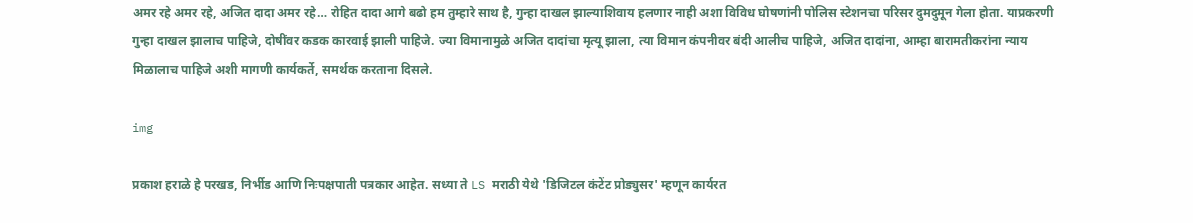अमर रहे अमर रहे, अजित दादा अमर रहे… रोहित दादा आगे बढो हम तुम्हारे साथ है, गुन्हा दाखल झाल्याशिवाय हलणार नाही अशा विविध घोषणांनी पोलिस स्टेशनचा परिसर दुमदुमून गेला होता. याप्रकरणी गुन्हा दाखल झालाच पाहिजे, दोषींवर कडक कारवाई झाली पाहिजे. ज्या विमानामुळे अजित दादांचा मृत्यू झाला, त्या विमान कंपनीवर बंदी आलीच पाहिजे, अजित दादांना, आम्हा बारामतीकरांना न्याय मिळालाच पाहिजे अशी मागणी कार्यकर्ते, समर्थक करताना दिसले.

img

प्रकाश हराळे हे परखड, निर्भीड आणि निःपक्षपाती पत्रकार आहेत. सध्या ते LS मराठी येथे 'डिजिटल कंटेंट प्रोड्युसर' म्हणून कार्यरत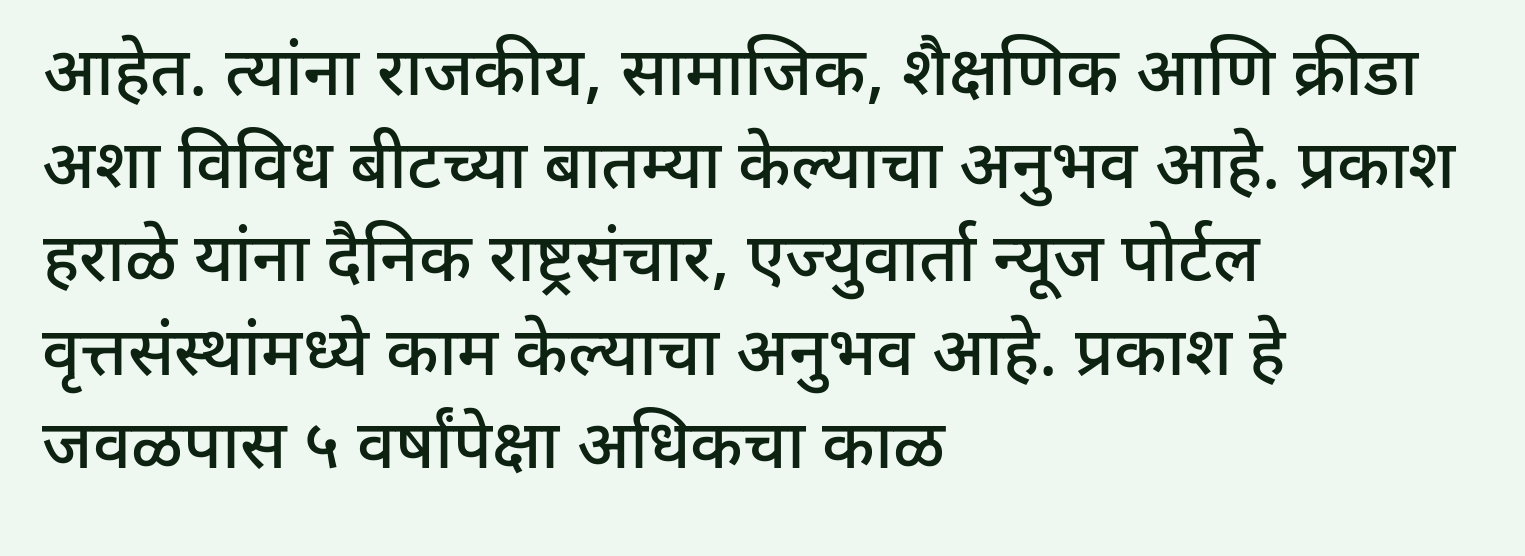आहेत. त्यांना राजकीय, सामाजिक, शैक्षणिक आणि क्रीडा अशा विविध बीटच्या बातम्या केल्याचा अनुभव आहे. प्रकाश हराळे यांना दैनिक राष्ट्रसंचार, एज्युवार्ता न्यूज पोर्टल वृत्तसंस्थांमध्ये काम केल्याचा अनुभव आहे. प्रकाश हे जवळपास ५ वर्षांपेक्षा अधिकचा काळ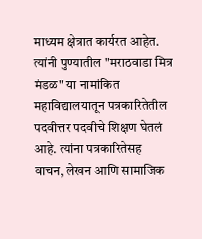माध्यम क्षेत्रात कार्यरत आहेत. त्यांनी पुण्यातील "मराठवाडा मित्र मंडळ" या नामांकित महाविद्यालयातून पत्रकारितेतील पदवीत्तर पदवीचे शिक्षण घेतलं आहे. त्यांना पत्रकारितेसह वाचन, लेखन आणि सामाजिक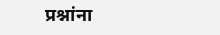प्रश्नांना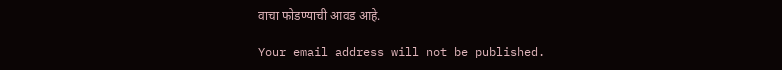वाचा फोडण्याची आवड आहे.

Your email address will not be published.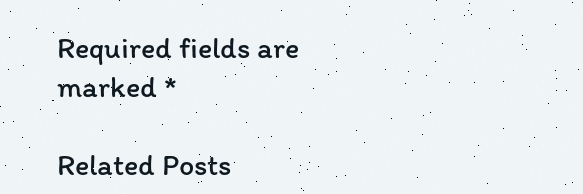Required fields are marked *

Related Posts